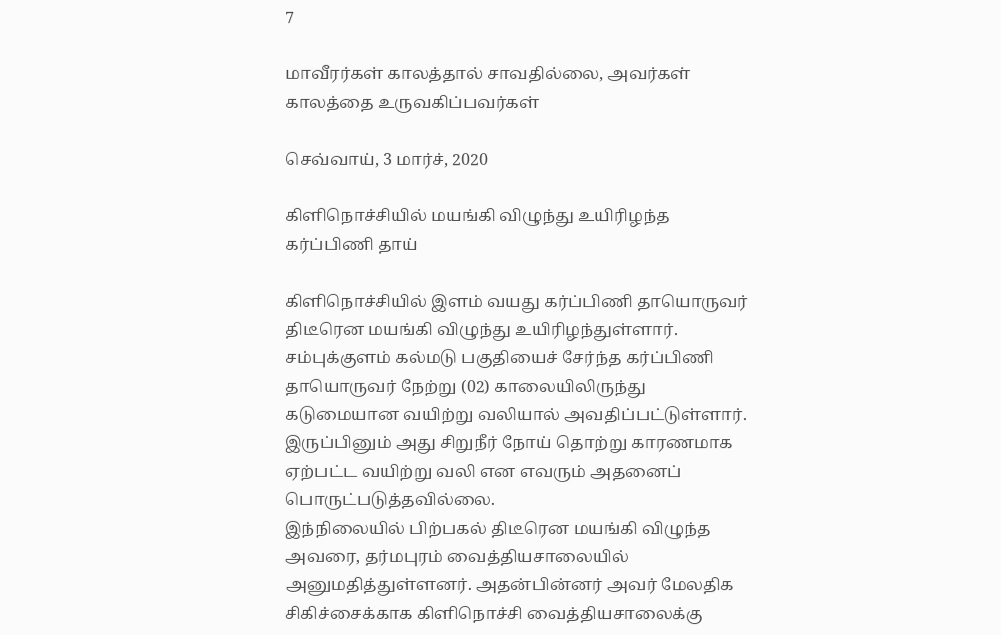7

மாவீரர்கள் காலத்தால் சாவதில்லை, அவர்கள் காலத்தை உருவகிப்பவர்கள்

செவ்வாய், 3 மார்ச், 2020

கிளிநொச்சியில் மயங்கி விழுந்து உயிரிழந்த கர்ப்பிணி தாய்

கிளிநொச்சியில் இளம் வயது கர்ப்பிணி தாயொருவர் திடீரென மயங்கி விழுந்து உயிரிழந்துள்ளார்.
சம்புக்குளம் கல்மடு பகுதியைச் சேர்ந்த கர்ப்பிணி தாயொருவர் நேற்று (02) காலையிலிருந்து கடுமையான வயிற்று வலியால் அவதிப்பட்டுள்ளார். இருப்பினும் அது சிறுநீர் நோய் தொற்று காரணமாக ஏற்பட்ட வயிற்று வலி என எவரும் அதனைப் பொருட்படுத்தவில்லை.
இந்நிலையில் பிற்பகல் திடீரென மயங்கி விழுந்த அவரை, தர்மபுரம் வைத்தியசாலையில் அனுமதித்துள்ளனர். அதன்பின்னர் அவர் மேலதிக சிகிச்சைக்காக கிளிநொச்சி வைத்தியசாலைக்கு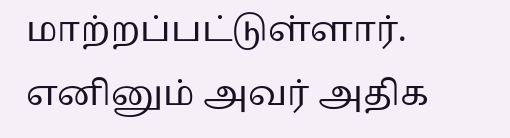மாற்றப்பட்டுள்ளார்.
எனினும் அவர் அதிக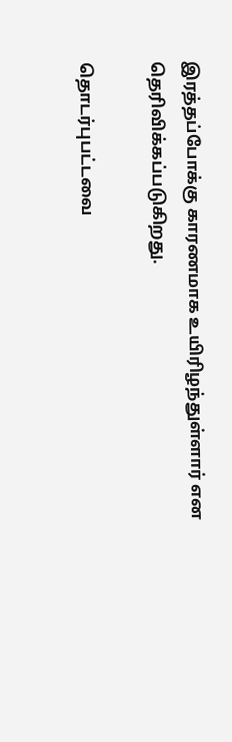இரத்தப்போக்கு காரணமாக உயிரிழந்துள்ளார் என தெரிவிக்கப்படுகிறது.

தொடர்புபட்டவை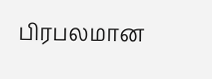பிரபலமான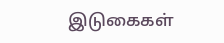இடுகைகள்